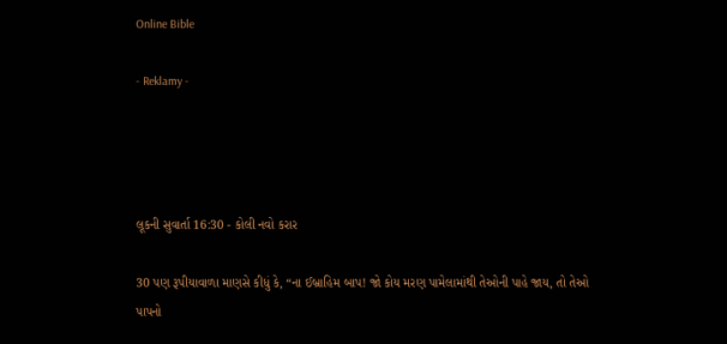Online Bible

- Reklamy -




લૂકની સુવાર્તા 16:30 - કોલી નવો કરાર

30 પણ રૂપીયાવાળા માણસે કીધું કે, “ના ઈબ્રાહિમ બાપ! જો કોય મરણ પામેલામાંથી તેઓની પાહે જાય, તો તેઓ પાપનો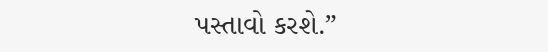પસ્તાવો કરશે.”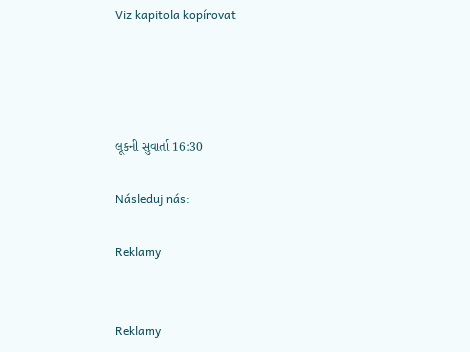Viz kapitola kopírovat




લૂકની સુવાર્તા 16:30

Následuj nás:

Reklamy


Reklamy